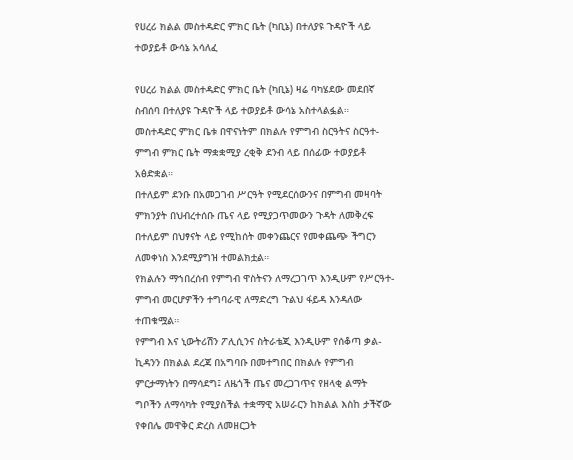የሀረሪ ክልል መስተዳድር ምክር ቤት (ካቢኔ) በተለያዩ ጉዳዮች ላይ ተወያይቶ ውሳኔ አሳለፈ

የሀረሪ ክልል መስተዳድር ምክር ቤት (ካቢኔ) ዛሬ ባካሄደው መደበኛ ስብሰባ በተለያዩ ጉዳዮች ላይ ተወያይቶ ውሳኔ አስተላልፏል።
መስተዳድር ምክር ቤቱ በዋናነትም በክልሉ የምግብ ስርዓትና ስርዓተ-ምግብ ምክር ቤት ማቋቋሚያ ረቂቅ ደንብ ላይ በሰፊው ተወያይቶ አፅድቋል።
በተለይም ደንቡ በአመጋገብ ሥርዓት የሚደርሰውንና በምግብ መዛባት ምክንያት በህብረተሰቡ ጤና ላይ የሚያጋጥመውን ጉዳት ለመቅረፍ በተለይም በህፃናት ላይ የሚከሰት መቀንጨርና የመቀጨጭ ችግርን ለመቀነስ እንደሚያግዝ ተመልክቷል።
የክልሉን ማኀበረሰብ የምግብ ዋስትናን ለማረጋገጥ እንዲሁም የሥርዓተ-ምግብ መርሆዎችን ተግባራዊ ለማድረግ ጉልህ ፋይዳ እንዳለው ተጠቁሟል።
የምግብ እና ኒውትሪሽን ፖሊሲንና ስትራቴጂ እንዲሁም የሰቆጣ ቃል-ኪዳንን በክልል ደረጃ በአግባቡ በመተግበር በክልሉ የምግብ ምርታማነትን በማሳደግ፤ ለዜጎች ጤና መረጋገጥና የዘላቂ ልማት ግቦችን ለማሳካት የሚያስችል ተቋማዊ አሠራርን ከክልል እስከ ታችኛው የቀበሌ መዋቅር ድረስ ለመዘርጋት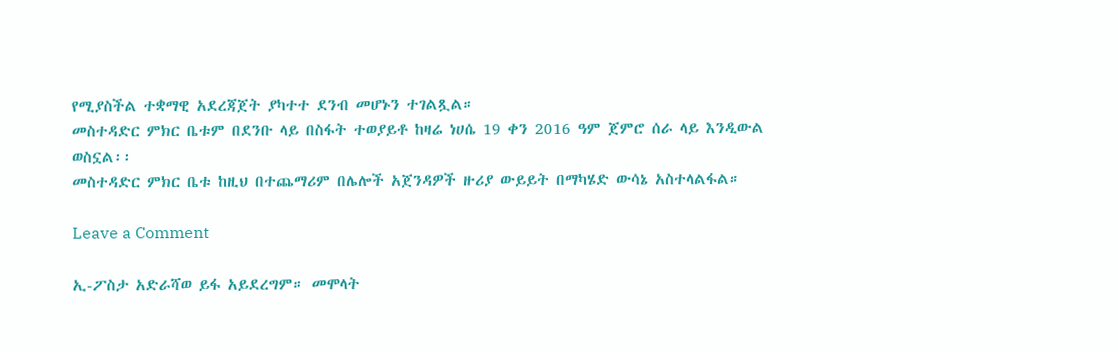የሚያስችል ተቋማዊ አደረጃጀት ያካተተ ደንብ መሆኑን ተገልጿል።
መስተዳድር ምክር ቤቱም በደንቡ ላይ በስፋት ተወያይቶ ከዛሬ ነሀሴ 19 ቀን 2016 ዓም ጀምሮ ሰራ ላይ እንዲውል ወስኗል፡፡
መስተዳድር ምክር ቤቱ ከዚህ በተጨማሪም በሌሎች አጀንዳዎች ዙሪያ ውይይት በማካሄድ ውሳኔ አስተላልፋል።

Leave a Comment

ኢ-ፖስታ አድራሻወ ይፋ አይደረግም። መሞላት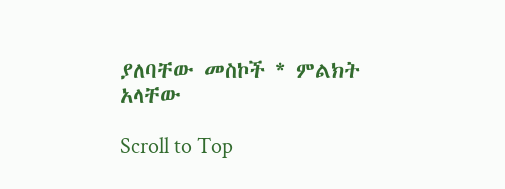ያለባቸው መስኮች * ምልክት አላቸው

Scroll to Top